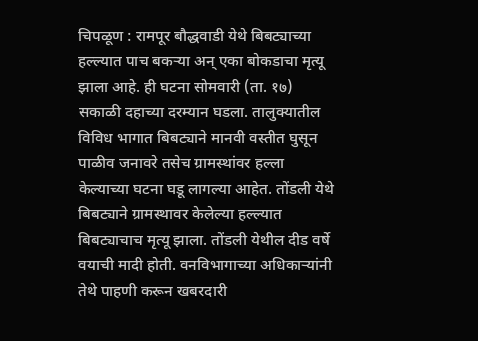चिपळूण : रामपूर बौद्धवाडी येथे बिबट्याच्या हल्ल्यात पाच बकऱ्या अन् एका बोकडाचा मृत्यू झाला आहे. ही घटना सोमवारी (ता. १७) सकाळी दहाच्या दरम्यान घडला. तालुक्यातील विविध भागात बिबट्याने मानवी वस्तीत घुसून पाळीव जनावरे तसेच ग्रामस्थांवर हल्ला केल्याच्या घटना घडू लागल्या आहेत. तोंडली येथे बिबट्याने ग्रामस्थावर केलेल्या हल्ल्यात बिबट्याचाच मृत्यू झाला. तोंडली येथील दीड वर्षे वयाची मादी होती. वनविभागाच्या अधिकाऱ्यांनी तेथे पाहणी करून खबरदारी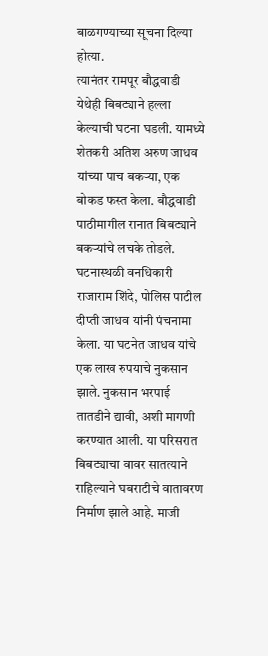बाळगण्याच्या सूचना दिल्या होत्या.
त्यानंतर रामपूर बौद्धवाडी येथेही बिबट्याने हल्ला केल्याची घटना घडली. यामध्ये शेतकरी अतिश अरुण जाधव यांच्या पाच बकऱ्या, एक बोकड फस्त केला. बौद्धवाडी पाठीमागील रानात बिबट्याने बकऱ्यांचे लचके तोडले. घटनास्थळी वनधिकारी राजाराम शिंदे, पोलिस पाटील दीप्ती जाधव यांनी पंचनामा केला. या घटनेत जाधव यांचे एक लाख रुपयाचे नुकसान झाले. नुकसान भरपाई तातडीने द्यावी, अशी मागणी करण्यात आली. या परिसरात बिबट्याचा वावर सातत्याने राहिल्याने घबराटीचे वातावरण निर्माण झाले आहे. माजी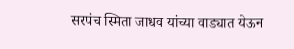सरपंच स्मिता जाधव यांच्या वाड्यात येऊन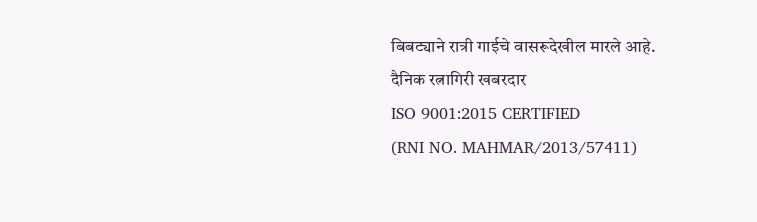बिबट्याने रात्री गाईचे वासरूदेखील मारले आहे.
दैनिक रत्नागिरी खबरदार
ISO 9001:2015 CERTIFIED
(RNI NO. MAHMAR/2013/57411)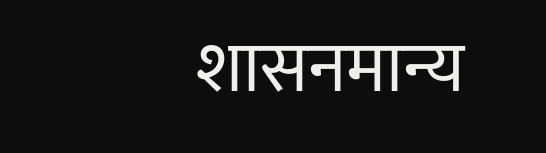शासनमान्य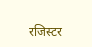रजिस्टर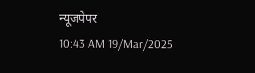न्यूजपेपर
10:43 AM 19/Mar/2025